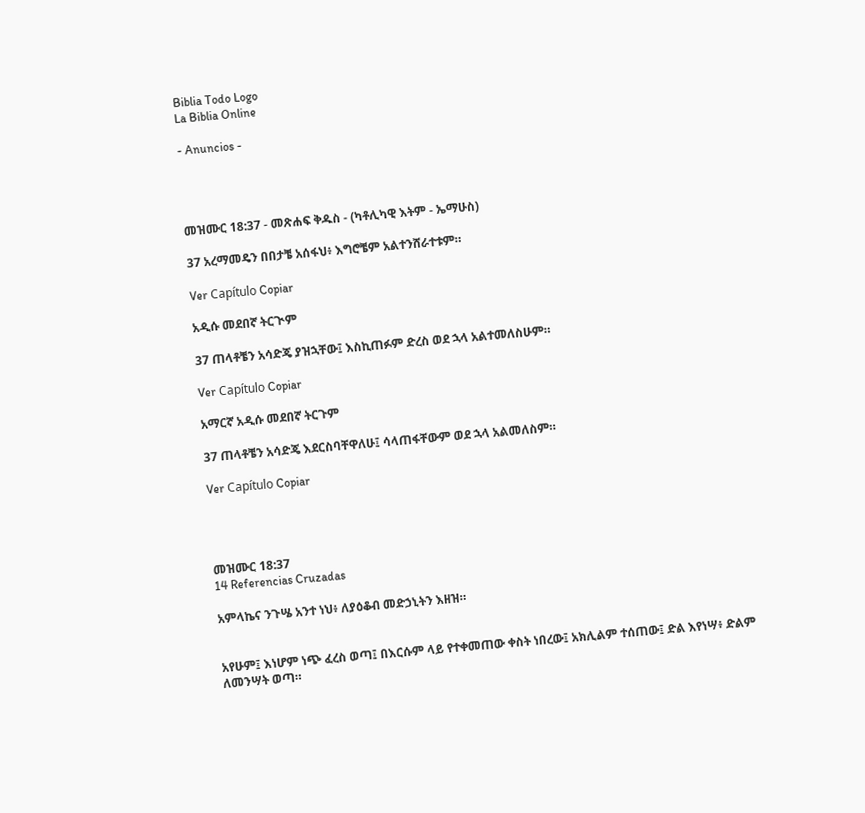Biblia Todo Logo
La Biblia Online

- Anuncios -




መዝሙር 18:37 - መጽሐፍ ቅዱስ - (ካቶሊካዊ እትም - ኤማሁስ)

37 አረማመዴን በበታቼ አሰፋህ፥ እግሮቼም አልተንሸራተቱም።

Ver Capítulo Copiar

አዲሱ መደበኛ ትርጒም

37 ጠላቶቼን አሳድጄ ያዝኋቸው፤ እስኪጠፉም ድረስ ወደ ኋላ አልተመለስሁም።

Ver Capítulo Copiar

አማርኛ አዲሱ መደበኛ ትርጉም

37 ጠላቶቼን አሳድጄ እደርስባቸዋለሁ፤ ሳላጠፋቸውም ወደ ኋላ አልመለስም።

Ver Capítulo Copiar




መዝሙር 18:37
14 Referencias Cruzadas

አምላኬና ንጉሤ አንተ ነህ፥ ለያዕቆብ መድኃኒትን እዘዝ።


አየሁም፤ እነሆም ነጭ ፈረስ ወጣ፤ በእርሱም ላይ የተቀመጠው ቀስት ነበረው፤ አክሊልም ተሰጠው፤ ድል እየነሣ፥ ድልም ለመንሣት ወጣ።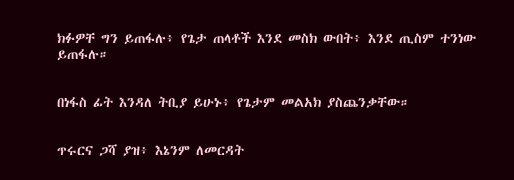ክፉዎቸ ግን ይጠፋሉ፥ የጌታ ጠላቶች እንደ መስክ ውበት፥ እንደ ጢስም ተንነው ይጠፋሉ።


በነፋስ ፊት እንዳለ ትቢያ ይሁኑ፥ የጌታም መልአክ ያስጨንቃቸው።


ጥሩርና ጋሻ ያዝ፥ እኔንም ለመርዳት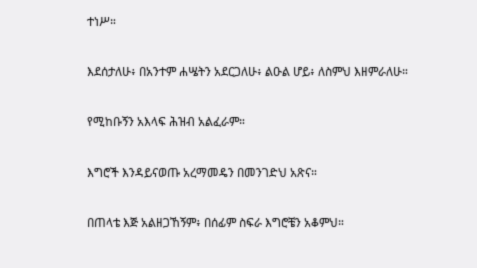ተነሥ።


እደሰታለሁ፥ በአንተም ሐሤትን አደርጋለሁ፥ ልዑል ሆይ፥ ለስምህ እዘምራለሁ።


የሚከቡኝን አእላፍ ሕዝብ አልፈራም።


እግሮች እንዳይናወጡ አረማመዴን በመንገድህ አጽና።


በጠላቴ እጅ አልዘጋኸኝም፥ በሰፊም ስፍራ እግሮቼን አቆምህ።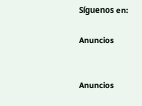Síguenos en:

Anuncios


Anuncios